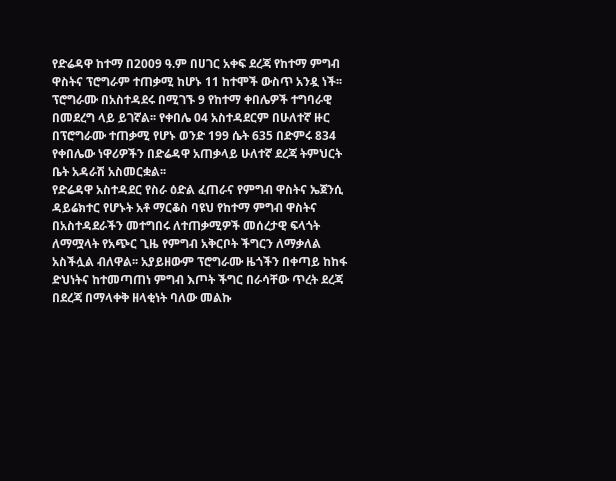የድሬዳዋ ከተማ በ2009 ዓ.ም በሀገር አቀፍ ደረጃ የከተማ ምግብ ዋስትና ፕሮግራም ተጠቃሚ ከሆኑ 11 ከተሞች ውስጥ አንዷ ነች፡፡ ፕሮግራሙ በአስተዳደሩ በሚገኙ 9 የከተማ ቀበሌዎች ተግባራዊ በመደረግ ላይ ይገኛል፡፡ የቀበሌ 04 አስተዳደርም በሁለተኛ ዙር በፕሮግራሙ ተጠቃሚ የሆኑ ወንድ 199 ሴት 635 በድምሩ 834 የቀበሌው ነዋሪዎችን በድሬዳዋ አጠቃላይ ሁለተኛ ደረጃ ትምህርት ቤት አዳራሽ አስመርቋል፡፡
የድሬዳዋ አስተዳደር የስራ ዕድል ፈጠራና የምግብ ዋስትና ኤጀንሲ ዳይሬክተር የሆኑት አቶ ማርቆስ ባዩህ የከተማ ምግብ ዋስትና በአስተዳደራችን መተግበሩ ለተጠቃሚዎች መሰረታዊ ፍላጎት ለማሟላት የአጭር ጊዜ የምግብ አቅርቦት ችግርን ለማቃለል አስችሏል ብለዋል፡፡ አያይዘውም ፕሮግራሙ ዜጎችን በቀጣይ ከከፋ ድህነትና ከተመጣጠነ ምግብ እጦት ችግር በራሳቸው ጥረት ደረጃ በደረጃ በማላቀቅ ዘላቂነት ባለው መልኩ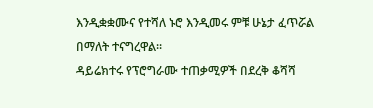እንዲቋቋሙና የተሻለ ኑሮ እንዲመሩ ምቹ ሁኔታ ፈጥሯል በማለት ተናግረዋል፡፡
ዳይሬክተሩ የፕሮግራሙ ተጠቃሚዎች በደረቅ ቆሻሻ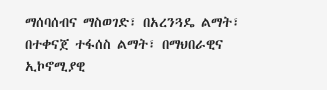ማሰባሰብና ማስወገድ፣ በአረንጓዴ ልማት፣ በተቀናጀ ተፋሰስ ልማት፣ በማህበራዊና ኢኮኖሚያዊ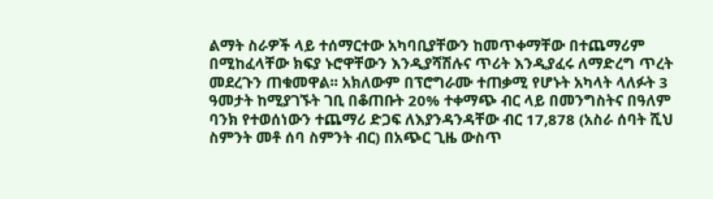ልማት ስራዎች ላይ ተሰማርተው አካባቢያቸውን ከመጥቀማቸው በተጨማሪም በሚከፈላቸው ክፍያ ኑሮዋቸውን እንዲያሻሽሉና ጥሪት እንዲያፈሩ ለማድረግ ጥረት መደረጉን ጠቁመዋል፡፡ አክለውም በፕሮግራሙ ተጠቃሚ የሆኑት አካላት ላለፉት 3 ዓመታት ከሚያገኙት ገቢ በቆጠቡት 20% ተቀማጭ ብር ላይ በመንግስትና በዓለም ባንክ የተወሰነውን ተጨማሪ ድጋፍ ለእያንዳንዳቸው ብር 17,878 (አስራ ሰባት ሺህ ስምንት መቶ ሰባ ስምንት ብር) በአጭር ጊዜ ውስጥ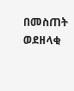በመስጠት ወደዘላቂ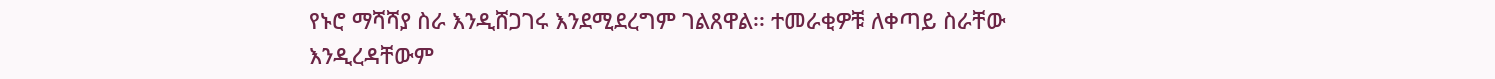የኑሮ ማሻሻያ ስራ እንዲሸጋገሩ እንደሚደረግም ገልጸዋል፡፡ ተመራቂዎቹ ለቀጣይ ስራቸው እንዲረዳቸውም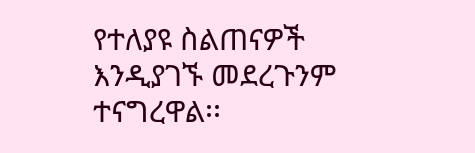የተለያዩ ስልጠናዎች እንዲያገኙ መደረጉንም ተናግረዋል፡፡